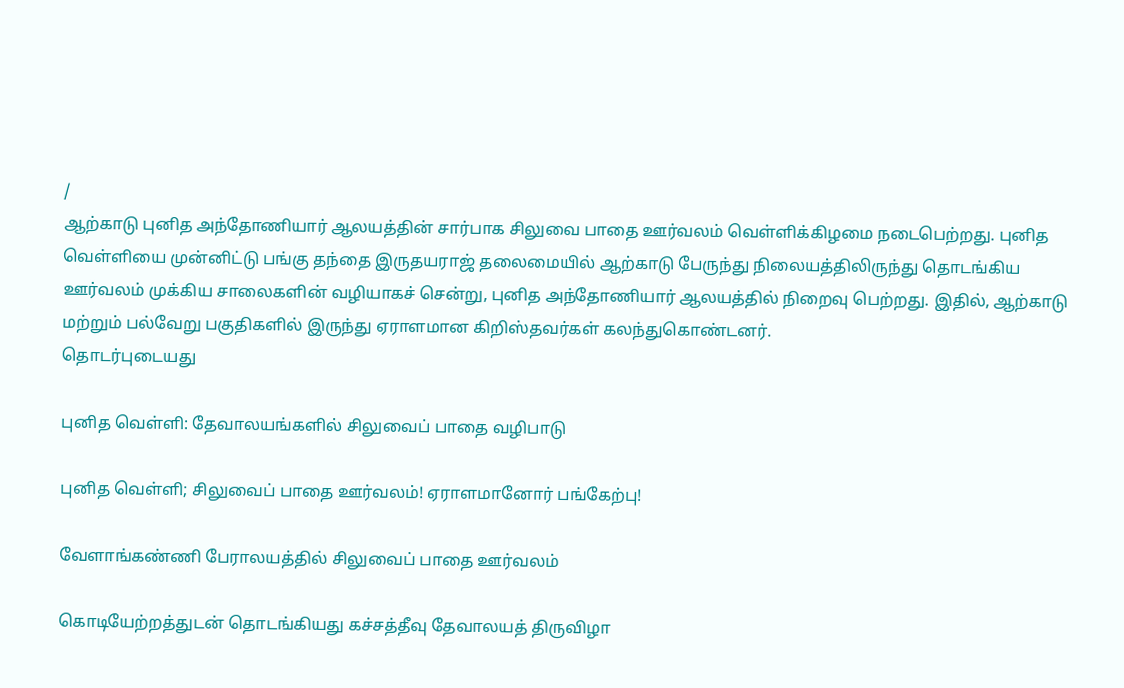/
ஆற்காடு புனித அந்தோணியார் ஆலயத்தின் சார்பாக சிலுவை பாதை ஊர்வலம் வெள்ளிக்கிழமை நடைபெற்றது. புனித வெள்ளியை முன்னிட்டு பங்கு தந்தை இருதயராஜ் தலைமையில் ஆற்காடு பேருந்து நிலையத்திலிருந்து தொடங்கிய ஊர்வலம் முக்கிய சாலைகளின் வழியாகச் சென்று, புனித அந்தோணியார் ஆலயத்தில் நிறைவு பெற்றது. இதில், ஆற்காடு மற்றும் பல்வேறு பகுதிகளில் இருந்து ஏராளமான கிறிஸ்தவர்கள் கலந்துகொண்டனர்.
தொடர்புடையது

புனித வெள்ளி: தேவாலயங்களில் சிலுவைப் பாதை வழிபாடு

புனித வெள்ளி; சிலுவைப் பாதை ஊர்வலம்! ஏராளமானோர் பங்கேற்பு!

வேளாங்கண்ணி பேராலயத்தில் சிலுவைப் பாதை ஊர்வலம்

கொடியேற்றத்துடன் தொடங்கியது கச்சத்தீவு தேவாலயத் திருவிழா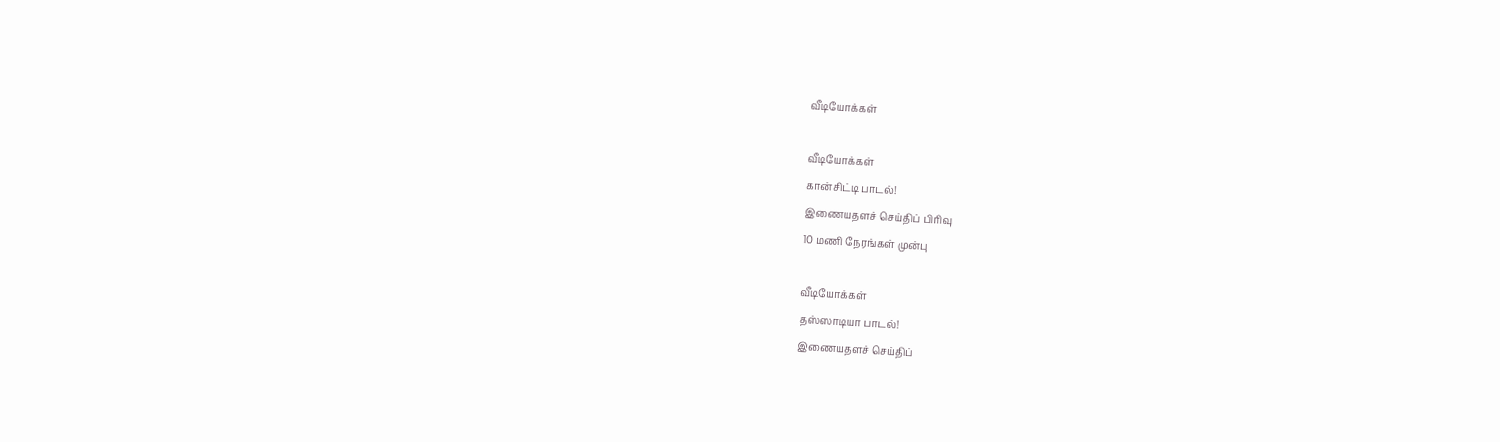வீடியோக்கள்

வீடியோக்கள்
கான்சிட்டி பாடல்!
இணையதளச் செய்திப் பிரிவு
10 மணி நேரங்கள் முன்பு

வீடியோக்கள்
தஸ்ஸாடியா பாடல்!
இணையதளச் செய்திப்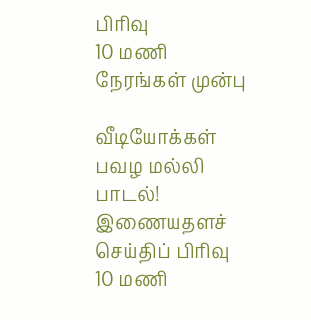பிரிவு
10 மணி நேரங்கள் முன்பு

வீடியோக்கள்
பவழ மல்லி பாடல்!
இணையதளச் செய்திப் பிரிவு
10 மணி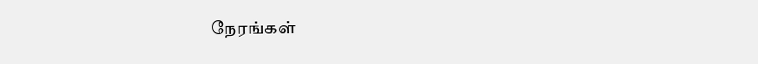நேரங்கள்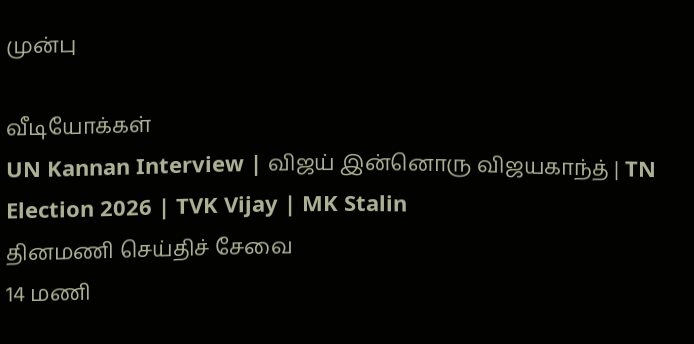முன்பு

வீடியோக்கள்
UN Kannan Interview | விஜய் இன்னொரு விஜயகாந்த் | TN Election 2026 | TVK Vijay | MK Stalin
தினமணி செய்திச் சேவை
14 மணி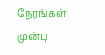நேரங்கள் முன்பு